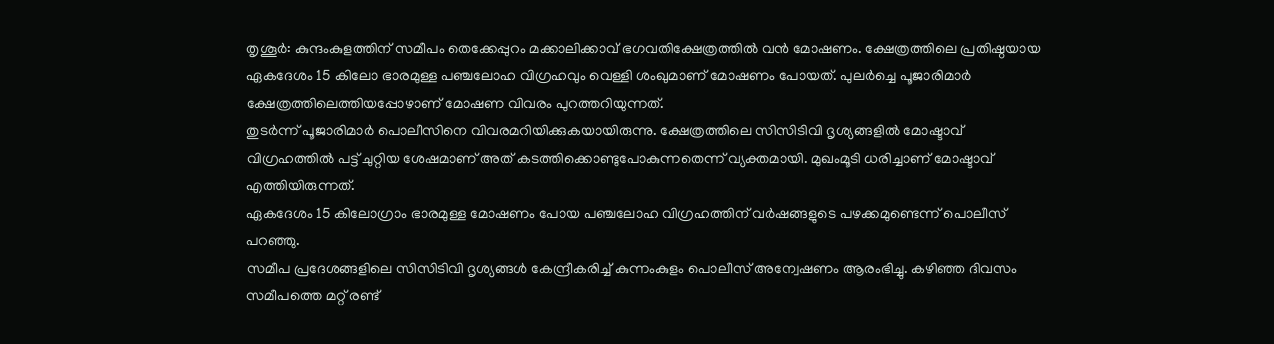തൃശൂർ: കുന്ദംകുളത്തിന് സമീപം തെക്കേപ്പുറം മക്കാലിക്കാവ് ഭഗവതിക്ഷേത്രത്തിൽ വൻ മോഷണം. ക്ഷേത്രത്തിലെ പ്രതിഷ്ഠയായ ഏകദേശം 15 കിലോ ഭാരമുള്ള പഞ്ചലോഹ വിഗ്രഹവും വെള്ളി ശംഖുമാണ് മോഷണം പോയത്. പുലർച്ചെ പൂജാരിമാർ ക്ഷേത്രത്തിലെത്തിയപ്പോഴാണ് മോഷണ വിവരം പുറത്തറിയുന്നത്.
തുടർന്ന് പൂജാരിമാർ പൊലീസിനെ വിവരമറിയിക്കുകയായിരുന്നു. ക്ഷേത്രത്തിലെ സിസിടിവി ദൃശ്യങ്ങളിൽ മോഷ്ടാവ് വിഗ്രഹത്തിൽ പട്ട് ചുറ്റിയ ശേഷമാണ് അത് കടത്തിക്കൊണ്ടുപോകുന്നതെന്ന് വ്യക്തമായി. മുഖംമൂടി ധരിച്ചാണ് മോഷ്ടാവ് എത്തിയിരുന്നത്.
ഏകദേശം 15 കിലോഗ്രാം ഭാരമുള്ള മോഷണം പോയ പഞ്ചലോഹ വിഗ്രഹത്തിന് വർഷങ്ങളുടെ പഴക്കമുണ്ടെന്ന് പൊലീസ് പറഞ്ഞു.
സമീപ പ്രദേശങ്ങളിലെ സിസിടിവി ദൃശ്യങ്ങൾ കേന്ദ്രീകരിച്ച് കുന്നംകുളം പൊലീസ് അന്വേഷണം ആരംഭിച്ചു. കഴിഞ്ഞ ദിവസം സമീപത്തെ മറ്റ് രണ്ട്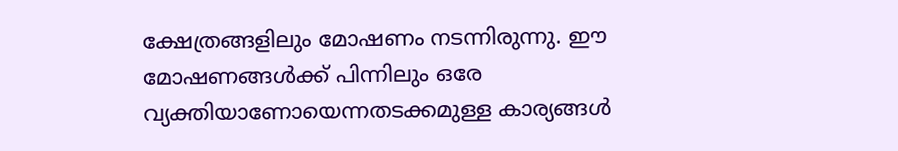ക്ഷേത്രങ്ങളിലും മോഷണം നടന്നിരുന്നു. ഈ മോഷണങ്ങൾക്ക് പിന്നിലും ഒരേ വ്യക്തിയാണോയെന്നതടക്കമുള്ള കാര്യങ്ങൾ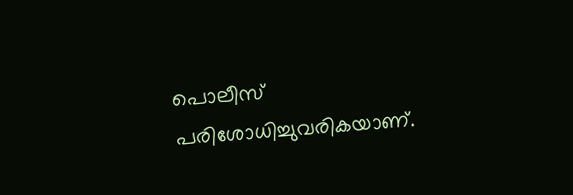പൊലീസ് പരിശോധിച്ചുവരികയാണ്.